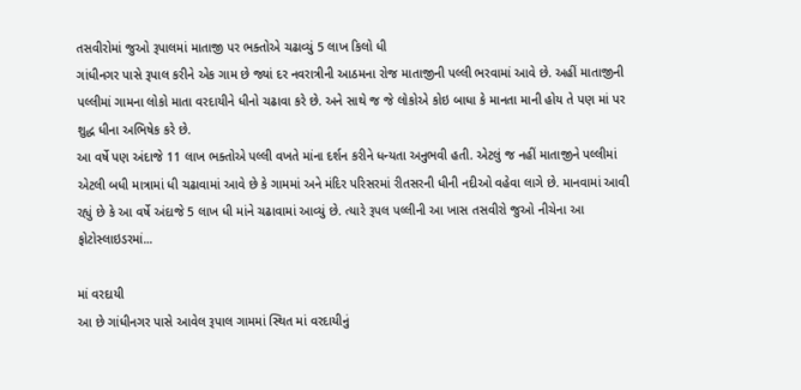તસવીરોમાં જુઓ રૂપાલમાં માતાજી પર ભક્તોએ ચઢાવ્યું 5 લાખ કિલો ધી
ગાંધીનગર પાસે રૂપાલ કરીને એક ગામ છે જ્યાં દર નવરાત્રીની આઠમના રોજ માતાજીની પલ્લી ભરવામાં આવે છે. અહીં માતાજીની પલ્લીમાં ગામના લોકો માતા વરદાયીને ધીનો ચઢાવા કરે છે. અને સાથે જ જે લોકોએ કોઇ બાધા કે માનતા માની હોય તે પણ માં પર શુદ્ધ ધીના અભિષેક કરે છે.
આ વર્ષે પણ અંદાજે 11 લાખ ભક્તોએ પલ્લી વખતે માંના દર્શન કરીને ધન્યતા અનુભવી હતી. એટલું જ નહીં માતાજીને પલ્લીમાં એટલી બધી માત્રામાં ધી ચઢાવામાં આવે છે કે ગામમાં અને મંદિર પરિસરમાં રીતસરની ધીની નદીઓ વહેવા લાગે છે. માનવામાં આવી રહ્યું છે કે આ વર્ષે અંદાજે 5 લાખ ધી માંને ચઢાવામાં આવ્યું છે. ત્યારે રૂપલ પલ્લીની આ ખાસ તસવીરો જુઓ નીચેના આ ફોટોસ્લાઇડરમાં...

માં વરદાયી
આ છે ગાંધીનગર પાસે આવેલ રૂપાલ ગામમાં સ્થિત માં વરદાયીનું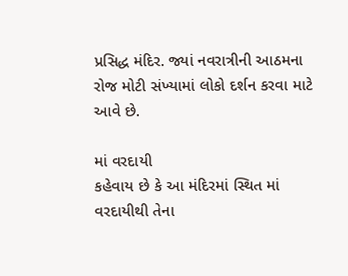પ્રસિદ્ધ મંદિર. જ્યાં નવરાત્રીની આઠમના રોજ મોટી સંખ્યામાં લોકો દર્શન કરવા માટે આવે છે.

માં વરદાયી
કહેવાય છે કે આ મંદિરમાં સ્થિત માં વરદાયીથી તેના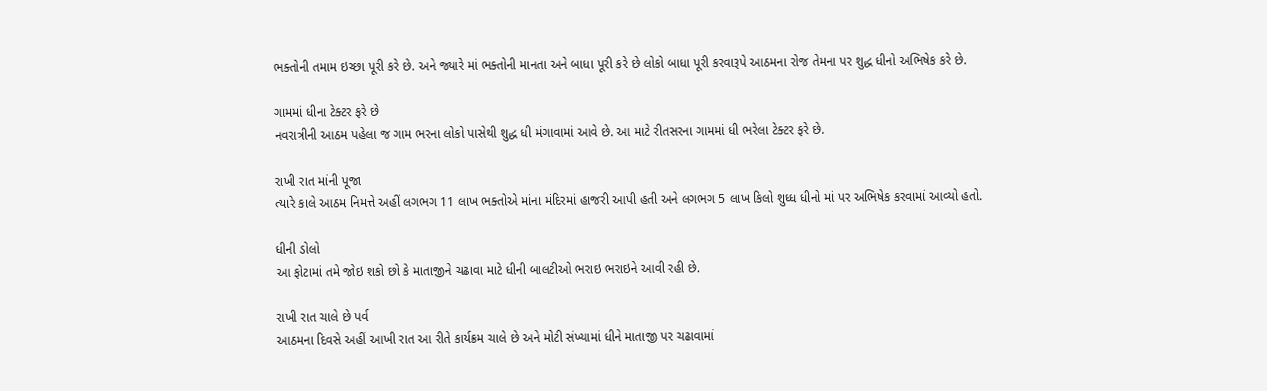ભક્તોની તમામ ઇચ્છા પૂરી કરે છે. અને જ્યારે માં ભક્તોની માનતા અને બાધા પૂરી કરે છે લોકો બાધા પૂરી કરવારૂપે આઠમના રોજ તેમના પર શુદ્ધ ધીનો અભિષેક કરે છે.

ગામમાં ધીના ટેક્ટર ફરે છે
નવરાત્રીની આઠમ પહેલા જ ગામ ભરના લોકો પાસેથી શુદ્ધ ધી મંગાવામાં આવે છે. આ માટે રીતસરના ગામમાં ધી ભરેલા ટેક્ટર ફરે છે.

રાખી રાત માંની પૂજા
ત્યારે કાલે આઠમ નિમત્તે અહીં લગભગ 11 લાખ ભક્તોએ માંના મંદિરમાં હાજરી આપી હતી અને લગભગ 5 લાખ કિલો શુધ્ધ ધીનો માં પર અભિષેક કરવામાં આવ્યો હતો.

ધીની ડોલો
આ ફોટામાં તમે જોઇ શકો છો કે માતાજીને ચઢાવા માટે ધીની બાલટીઓ ભરાઇ ભરાઇને આવી રહી છે.

રાખી રાત ચાલે છે પર્વ
આઠમના દિવસે અહીં આખી રાત આ રીતે કાર્યક્રમ ચાલે છે અને મોટી સંખ્યામાં ધીને માતાજી પર ચઢાવામાં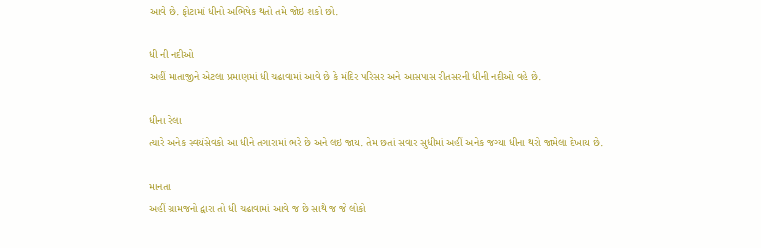આવે છે. ફોટામાં ધીનો અભિષેક થતો તમે જોઇ શકો છો.

ધી ની નદીઓ
અહીં માતાજીને એટલા પ્રમાણમાં ધી ચઢાવામાં આવે છે કે મંદિર પરિસર અને આસપાસ રીતસરની ધીની નદીઓ વહે છે.

ધીના રેલા
ત્યારે અનેક સ્વયંસેવકો આ ધીને તગારામાં ભરે છે અને લઇ જાય. તેમ છતાં સવાર સુધીમાં અહીં અનેક જગ્યા ધીના થરો જામેલા દેખાય છે.

માનતા
અહીં ગ્રામજનો દ્વારા તો ધી ચઢાવામાં આવે જ છે સાથે જ જે લોકો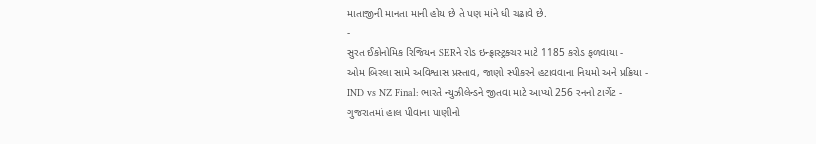માતાજીની માનતા માની હોય છે તે પણ માંને ધી ચઢાવે છે.
-
સુરત ઈકોનોમિક રિજિયન SERને રોડ ઇન્ફ્રાસ્ટ્રક્ચર માટે 1185 કરોડ ફળવાયા -
ઓમ બિરલા સામે અવિશ્વાસ પ્રસ્તાવ, જાણો સ્પીકરને હટાવવાના નિયમો અને પ્રક્રિયા -
IND vs NZ Final: ભારતે ન્યુઝીલેન્ડને જીતવા માટે આપ્યો 256 રનનો ટાર્ગેટ -
ગુજરાતમાં હાલ પીવાના પાણીનો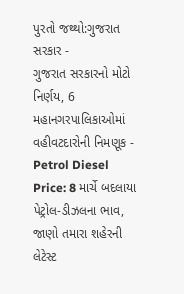પુરતો જથ્થો:ગુજરાત સરકાર -
ગુજરાત સરકારનો મોટો નિર્ણય, 6 મહાનગરપાલિકાઓમાં વહીવટદારોની નિમણૂક -
Petrol Diesel Price: 8 માર્ચે બદલાયા પેટ્રોલ-ડીઝલના ભાવ, જાણો તમારા શહેરની લેટેસ્ટ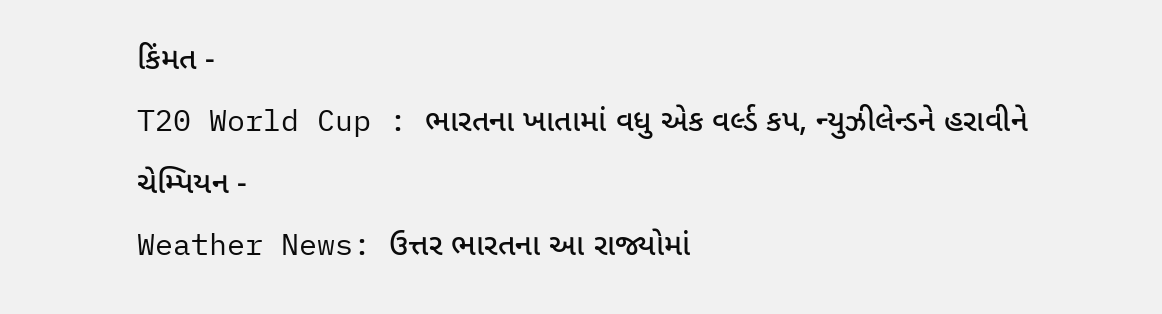કિંમત -
T20 World Cup : ભારતના ખાતામાં વધુ એક વર્લ્ડ કપ, ન્યુઝીલેન્ડને હરાવીને ચેમ્પિયન -
Weather News: ઉત્તર ભારતના આ રાજ્યોમાં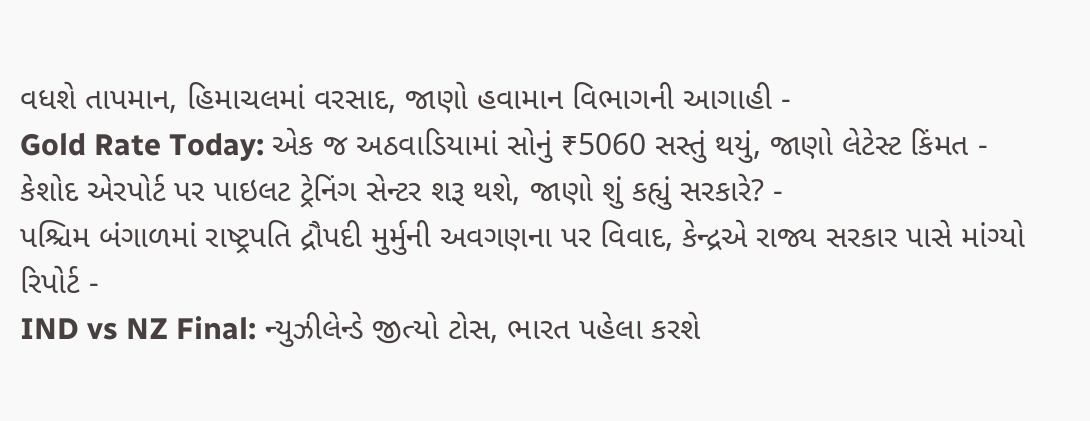વધશે તાપમાન, હિમાચલમાં વરસાદ, જાણો હવામાન વિભાગની આગાહી -
Gold Rate Today: એક જ અઠવાડિયામાં સોનું ₹5060 સસ્તું થયું, જાણો લેટેસ્ટ કિંમત -
કેશોદ એરપોર્ટ પર પાઇલટ ટ્રેનિંગ સેન્ટર શરૂ થશે, જાણો શું કહ્યું સરકારે? -
પશ્ચિમ બંગાળમાં રાષ્ટ્રપતિ દ્રૌપદી મુર્મુની અવગણના પર વિવાદ, કેન્દ્રએ રાજ્ય સરકાર પાસે માંગ્યો રિપોર્ટ -
IND vs NZ Final: ન્યુઝીલેન્ડે જીત્યો ટોસ, ભારત પહેલા કરશે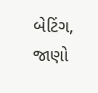બેટિંગ, જાણો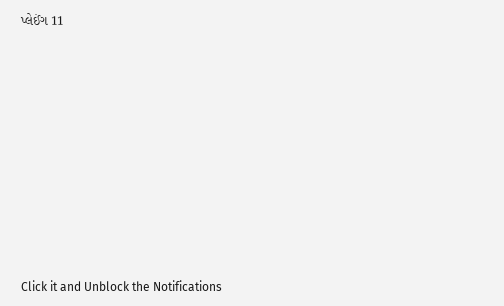પ્લેઈંગ 11











Click it and Unblock the Notifications